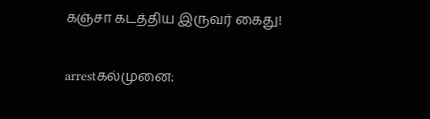கஞ்சா கடத்திய இருவர் கைது!

arrestகல்முனை: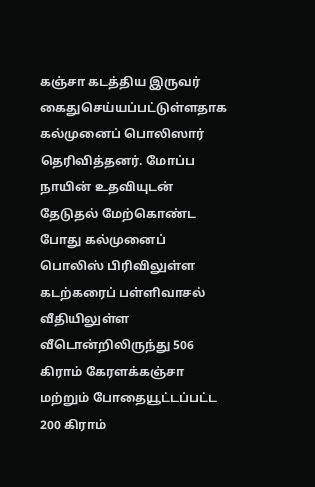கஞ்சா கடத்திய இருவர் கைதுசெய்யப்பட்டுள்ளதாக கல்முனைப் பொலிஸார் தெரிவித்தனர். மோப்ப நாயின் உதவியுடன் தேடுதல் மேற்கொண்ட போது கல்முனைப் பொலிஸ் பிரிவிலுள்ள கடற்கரைப் பள்ளிவாசல் வீதியிலுள்ள வீடொன்றிலிருந்து 506 கிராம் கேரளக்கஞ்சா மற்றும் போதையூட்டப்பட்ட 200 கிராம்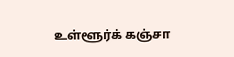உள்ளூர்க் கஞ்சா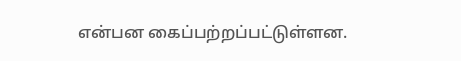என்பன கைப்பற்றப்பட்டுள்ளன.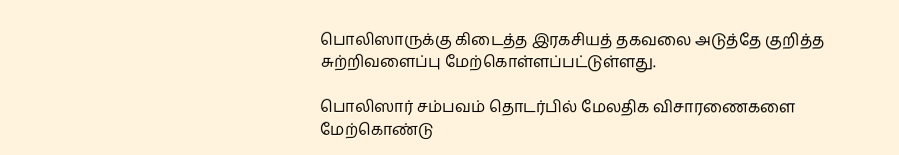பொலிஸாருக்கு கிடைத்த இரகசியத் தகவலை அடுத்தே குறித்த சுற்றிவளைப்பு மேற்கொள்ளப்பட்டுள்ளது.

பொலிஸார் சம்பவம் தொடர்பில் மேலதிக விசாரணைகளை மேற்கொண்டு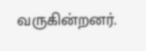வருகின்றனர்.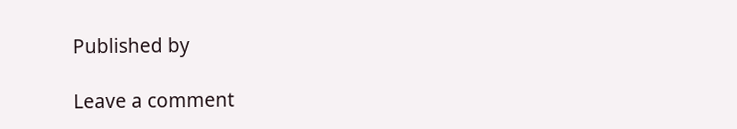Published by

Leave a comment